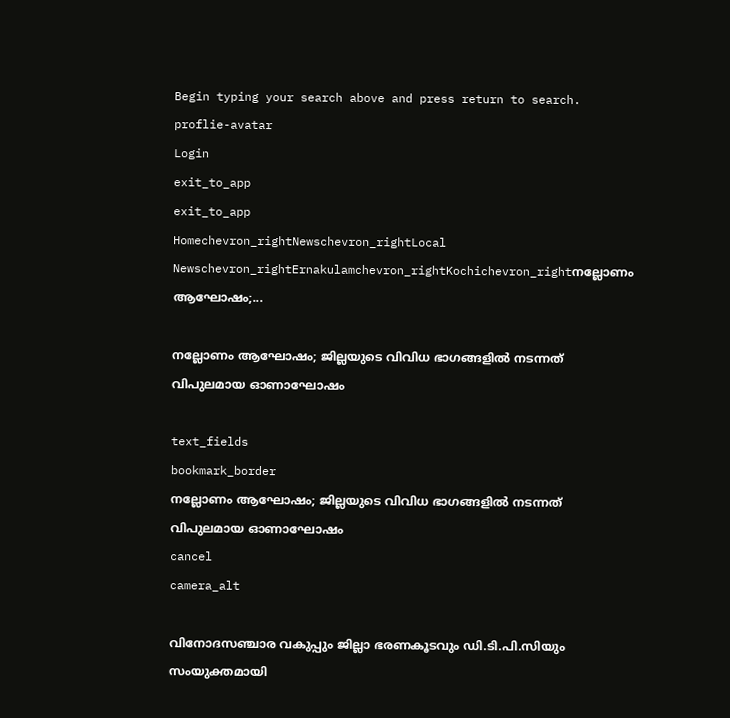Begin typing your search above and press return to search.
proflie-avatar
Login
exit_to_app
exit_to_app
Homechevron_rightNewschevron_rightLocal Newschevron_rightErnakulamchevron_rightKochichevron_rightനല്ലോണം ആഘോഷം;...

നല്ലോണം ആഘോഷം; ജില്ലയുടെ വിവിധ ഭാഗങ്ങളിൽ നടന്നത് വിപുലമായ ഓണാഘോഷം

text_fields
bookmark_border
നല്ലോണം ആഘോഷം; ജില്ലയുടെ വിവിധ ഭാഗങ്ങളിൽ നടന്നത് വിപുലമായ ഓണാഘോഷം
cancel
camera_alt

വിനോദസഞ്ചാര വകുപ്പും ജില്ലാ ഭരണകൂടവും ഡി.ടി.പി.സിയും സംയുക്തമായി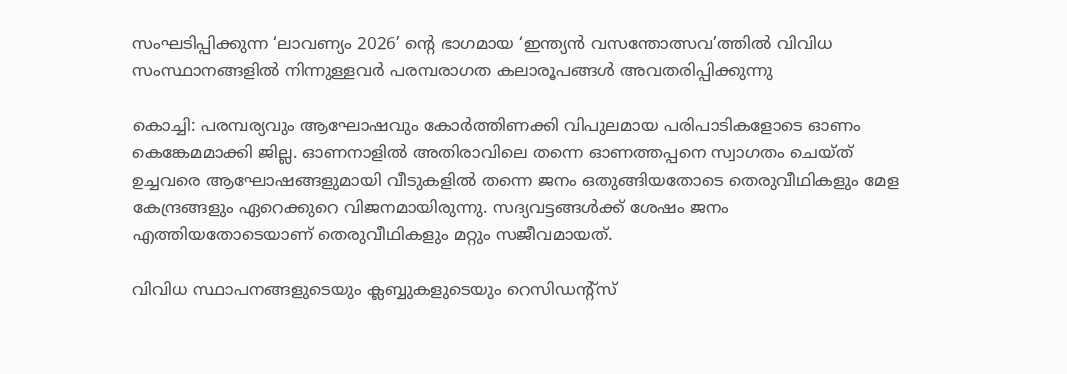സംഘടിപ്പിക്കുന്ന ‘ലാവണ്യം 2026’ ന്റെ ഭാഗമായ ‘ഇന്ത്യൻ വസന്തോത്സവ’ത്തിൽ വിവിധ സംസ്ഥാനങ്ങളിൽ നിന്നുള്ളവർ പരമ്പരാഗത കലാരൂപങ്ങൾ അവതരിപ്പിക്കുന്നു

കൊച്ചി: പരമ്പര്യവും ആഘോഷവും കോർത്തിണക്കി വിപുലമായ പരിപാടികളോടെ ഓണം കെങ്കേമമാക്കി ജില്ല. ഓണനാളിൽ അതിരാവിലെ തന്നെ ഓണത്തപ്പനെ സ്വാഗതം ചെയ്ത് ഉച്ചവരെ ആഘോഷങ്ങളുമായി വീടുകളിൽ തന്നെ ജനം ഒതുങ്ങിയതോടെ തെരുവീഥികളും മേള കേന്ദ്രങ്ങളും ഏറെക്കുറെ വിജനമായിരുന്നു. സദ്യവട്ടങ്ങൾക്ക് ശേഷം ജനം എത്തിയതോടെയാണ് തെരുവീഥികളും മറ്റും സജീവമായത്.

വിവിധ സ്ഥാപനങ്ങളുടെയും ക്ലബ്ബുകളുടെയും റെസിഡന്‍റ്സ്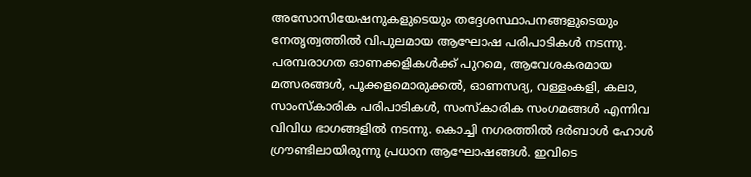അസോസിയേഷനുകളുടെയും തദ്ദേശസ്ഥാപനങ്ങളുടെയും നേതൃത്വത്തിൽ വിപുലമായ ആഘോഷ പരിപാടികൾ നടന്നു. പരമ്പരാഗത ഓണക്കളികൾക്ക് പുറമെ, ആവേശകരമായ മത്സരങ്ങൾ, പൂക്കളമൊരുക്കൽ, ഓണസദ്യ, വള്ളംകളി, കലാ, സാംസ്കാരിക പരിപാടികൾ, സംസ്കാരിക സംഗമങ്ങൾ എന്നിവ വിവിധ ഭാഗങ്ങളിൽ നടന്നു. കൊച്ചി നഗരത്തിൽ ദർബാൾ ഹോൾ ഗ്രൗണ്ടിലായിരുന്നു പ്രധാന ആഘോഷങ്ങൾ. ഇവിടെ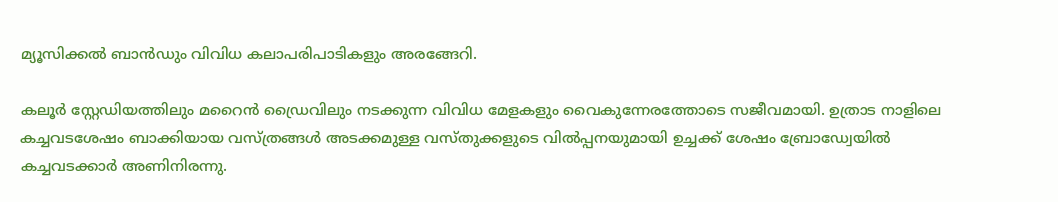മ്യൂസിക്കൽ ബാൻഡും വിവിധ കലാപരിപാടികളും അരങ്ങേറി.

കലൂർ സ്റ്റേഡിയത്തിലും മറൈൻ ഡ്രൈവിലും നടക്കുന്ന വിവിധ മേളകളും വൈകുന്നേരത്തോടെ സജീവമായി. ഉത്രാട നാളിലെ കച്ചവടശേഷം ബാക്കിയായ വസ്ത്രങ്ങൾ അടക്കമുള്ള വസ്തുക്കളുടെ വിൽപ്പനയുമായി ഉച്ചക്ക് ശേഷം ബ്രോഡ്വേയിൽ കച്ചവടക്കാർ അണിനിരന്നു.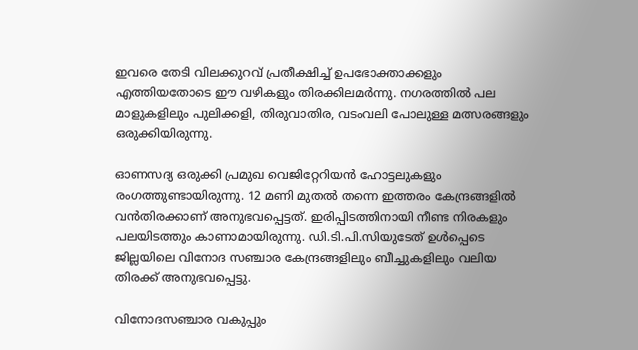ഇവരെ തേടി വിലക്കുറവ് പ്രതീക്ഷിച്ച് ഉപഭോക്താക്കളും എത്തിയതോടെ ഈ വഴികളും തിരക്കിലമർന്നു. നഗരത്തിൽ പല മാളുകളിലും പുലിക്കളി, തിരുവാതിര, വടംവലി പോലുള്ള മത്സരങ്ങളും ഒരുക്കിയിരുന്നു.

ഓണസദ്യ ഒരുക്കി പ്രമുഖ വെജിറ്റേറിയൻ ഹോട്ടലുകളും രംഗത്തുണ്ടായിരുന്നു. 12 മണി മുതൽ തന്നെ ഇത്തരം കേന്ദ്രങ്ങളിൽ വൻതിരക്കാണ് അനുഭവപ്പെട്ടത്. ഇരിപ്പിടത്തിനായി നീണ്ട നിരകളും പലയിടത്തും കാണാമായിരുന്നു. ഡി.ടി.പി.സിയുടേത് ഉൾപ്പെടെ ജില്ലയിലെ വിനോദ സഞ്ചാര കേന്ദ്രങ്ങളിലും ബീച്ചുകളിലും വലിയ തിരക്ക് അനുഭവപ്പെട്ടു.

വിനോദസഞ്ചാര വകുപ്പും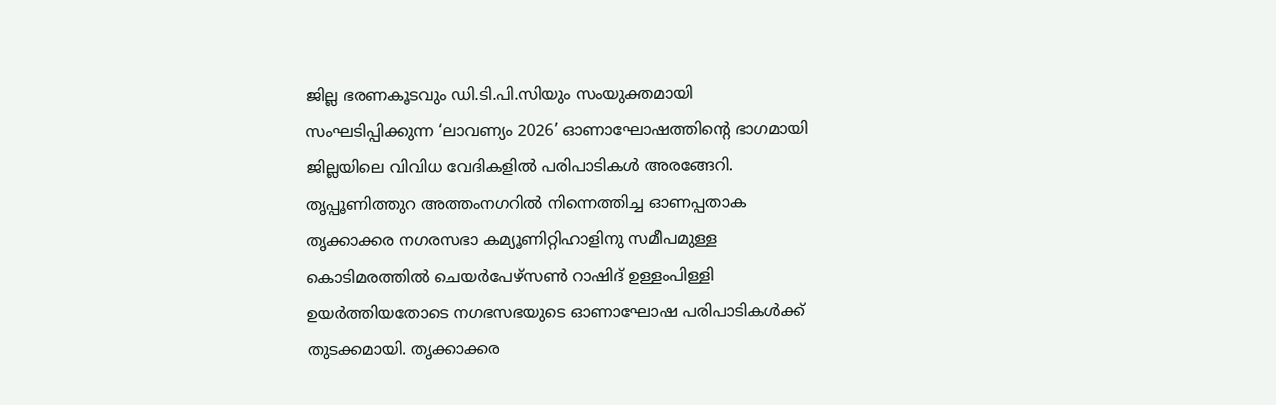ജില്ല ഭരണകൂടവും ഡി.ടി.പി.സിയും സംയുക്തമായി സംഘടിപ്പിക്കുന്ന ‘ലാവണ്യം 2026’ ഓണാഘോഷത്തിന്റെ ഭാഗമായി ജില്ലയിലെ വിവിധ വേദികളിൽ പരിപാടികൾ അരങ്ങേറി. തൃപ്പൂണിത്തുറ അത്തംനഗറിൽ നിന്നെത്തിച്ച ഓണപ്പതാക തൃക്കാക്കര നഗരസഭാ കമ്യൂണിറ്റിഹാളിനു സമീപമുള്ള കൊടിമരത്തിൽ ചെയർപേഴ്സൺ റാഷിദ് ഉള്ളംപിള്ളി ഉയർത്തിയതോടെ നഗഭസഭയുടെ ഓണാഘോഷ പരിപാടികൾക്ക് തുടക്കമായി. തൃക്കാക്കര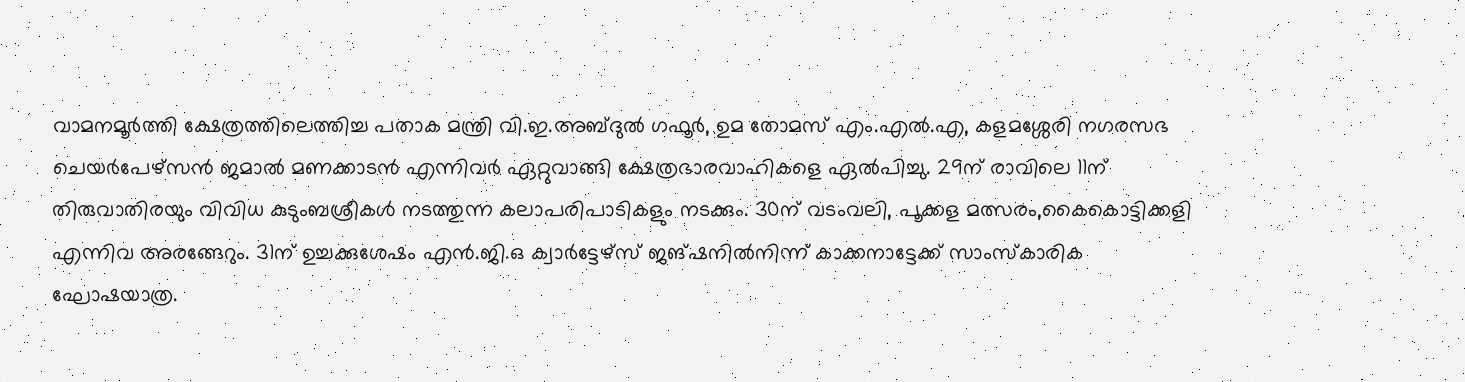വാമനമൂർത്തി ക്ഷേത്രത്തിലെത്തിച്ച പതാക മന്ത്രി വി.ഇ.അബ്ദുൽ ഗഫൂർ, ഉമ തോമസ് എം.എൽ.എ, കളമശ്ശേരി നഗരസഭ ചെയർപേഴ്സൻ ജമാൽ മണക്കാടൻ എന്നിവർ ഏറ്റുവാങ്ങി ക്ഷേത്രഭാരവാഹികളെ ഏൽപിച്ചു. 29ന് രാവിലെ 11ന് തിരുവാതിരയും വിവിധ കുടുംബശ്രീകൾ നടത്തുന്ന കലാപരിപാടികളും നടക്കും. 30ന് വടംവലി, പൂക്കള മത്സരം,കൈകൊട്ടിക്കളി എന്നിവ അരങ്ങേറും. 31ന് ഉച്ചക്കുശേഷം എൻ.ജി.ഒ ക്വാർട്ടേഴ്‌സ് ജങ്ഷനിൽനിന്ന് കാക്കനാട്ടേക്ക് സാംസ്‌കാരിക ഘോഷയാത്ര.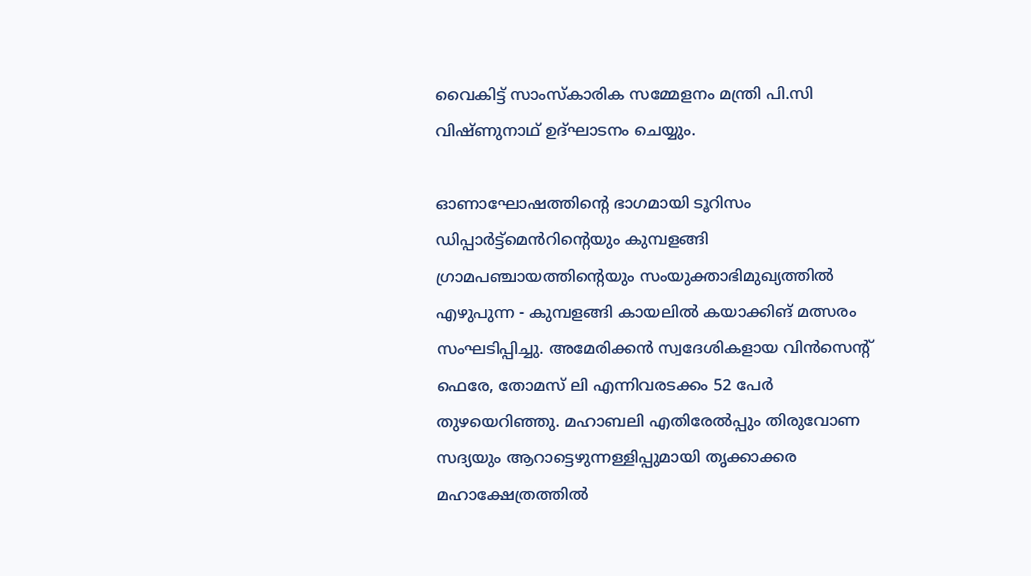വൈകിട്ട് സാംസ്കാരിക സമ്മേളനം മന്ത്രി പി.സി വിഷ്ണുനാഥ് ഉദ്ഘാടനം ചെയ്യും.

ഓണാഘോഷത്തിന്റെ ഭാഗമായി ടൂറിസം ഡിപ്പാർട്ട്മെൻറിന്റെയും കുമ്പളങ്ങി ഗ്രാമപഞ്ചായത്തിന്റെയും സംയുക്താഭിമുഖ്യത്തിൽ എഴുപുന്ന - കുമ്പളങ്ങി കായലിൽ കയാക്കിങ് മത്സരം സംഘടിപ്പിച്ചു. അമേരിക്കൻ സ്വദേശികളായ വിൻസെന്റ് ഫെരേ, തോമസ് ലി എന്നിവരടക്കം 52 പേർ തുഴയെറിഞ്ഞു. മഹാബലി എതിരേൽപ്പും തിരുവോണ സദ്യയും ആറാട്ടെഴുന്നള്ളിപ്പുമായി തൃക്കാക്കര മഹാക്ഷേത്രത്തിൽ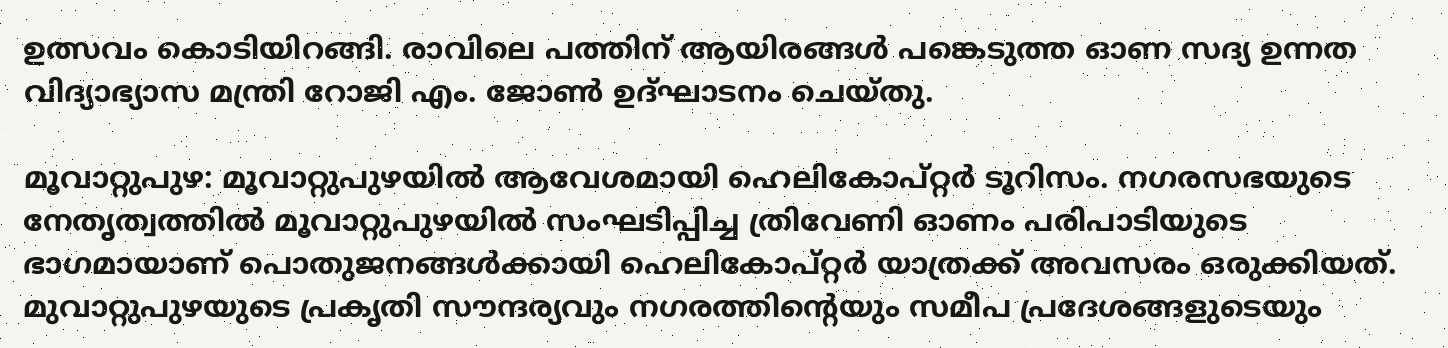ഉത്സവം കൊടിയിറങ്ങി. രാവിലെ പത്തിന് ആയിരങ്ങൾ പങ്കെടുത്ത ഓണ സദ്യ ഉന്നത വിദ്യാഭ്യാസ മന്ത്രി റോജി എം. ജോൺ ഉദ്ഘാടനം ചെയ്തു.

മൂവാറ്റുപുഴ: മൂവാറ്റുപുഴയിൽ ആവേശമായി ഹെലികോപ്റ്റർ ടൂറിസം. നഗരസഭയുടെ നേതൃത്വത്തിൽ മൂവാറ്റുപുഴയിൽ സംഘടിപ്പിച്ച ത്രിവേണി ഓണം പരിപാടിയുടെ ഭാഗമായാണ് പൊതുജനങ്ങൾക്കായി ഹെലികോപ്റ്റർ യാത്രക്ക് അവസരം ഒരുക്കിയത്. മുവാറ്റുപുഴയുടെ പ്രകൃതി സൗന്ദര്യവും നഗരത്തിന്റെയും സമീപ പ്രദേശങ്ങളുടെയും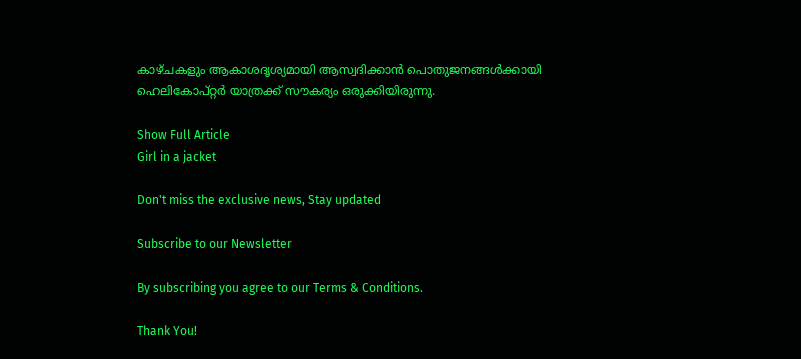കാഴ്ചകളും ആകാശദൃശ്യമായി ആസ്വദിക്കാൻ പൊതുജനങ്ങൾക്കായി ഹെലികോപ്റ്റർ യാത്രക്ക് സൗകര്യം ഒരുക്കിയിരുന്നു.

Show Full Article
Girl in a jacket

Don't miss the exclusive news, Stay updated

Subscribe to our Newsletter

By subscribing you agree to our Terms & Conditions.

Thank You!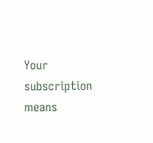Your subscription means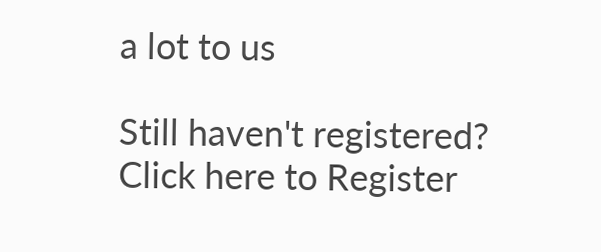a lot to us

Still haven't registered? Click here to Register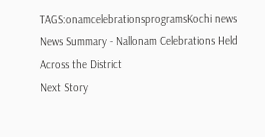TAGS:onamcelebrationsprogramsKochi news
News Summary - Nallonam Celebrations Held Across the District
Next Story